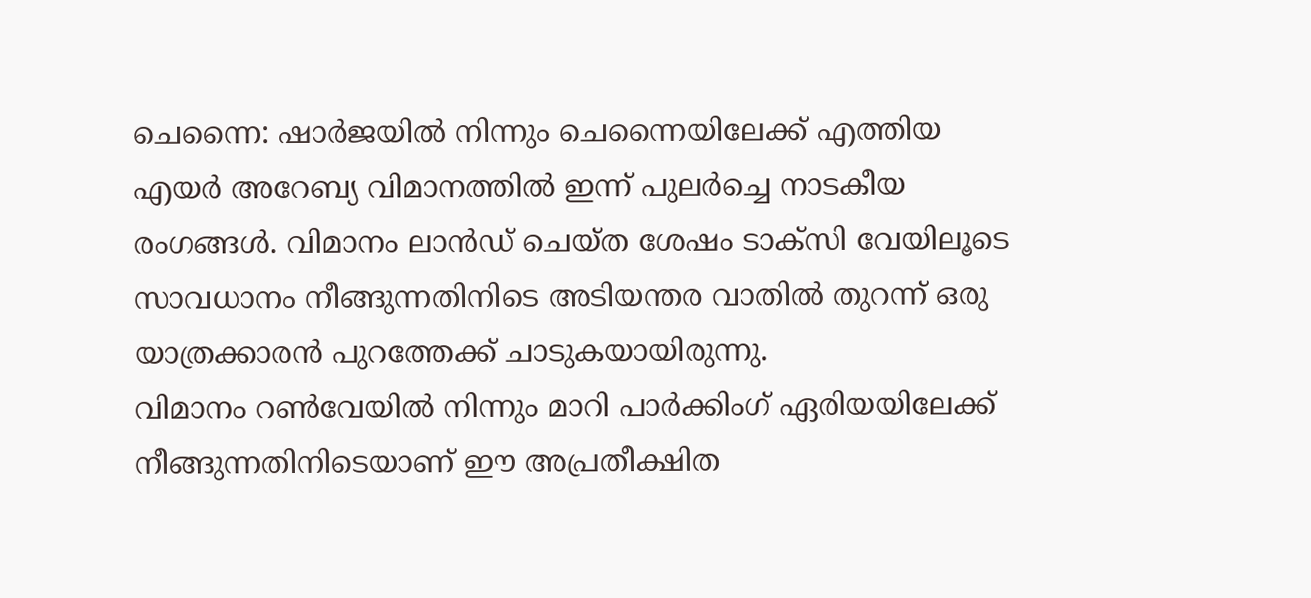ചെന്നൈ: ഷാർജയിൽ നിന്നും ചെന്നൈയിലേക്ക് എത്തിയ എയർ അറേബ്യ വിമാനത്തിൽ ഇന്ന് പുലർച്ചെ നാടകീയ രംഗങ്ങൾ. വിമാനം ലാൻഡ് ചെയ്ത ശേഷം ടാക്സി വേയിലൂടെ സാവധാനം നീങ്ങുന്നതിനിടെ അടിയന്തര വാതിൽ തുറന്ന് ഒരു യാത്രക്കാരൻ പുറത്തേക്ക് ചാടുകയായിരുന്നു.
വിമാനം റൺവേയിൽ നിന്നും മാറി പാർക്കിംഗ് ഏരിയയിലേക്ക് നീങ്ങുന്നതിനിടെയാണ് ഈ അപ്രതീക്ഷിത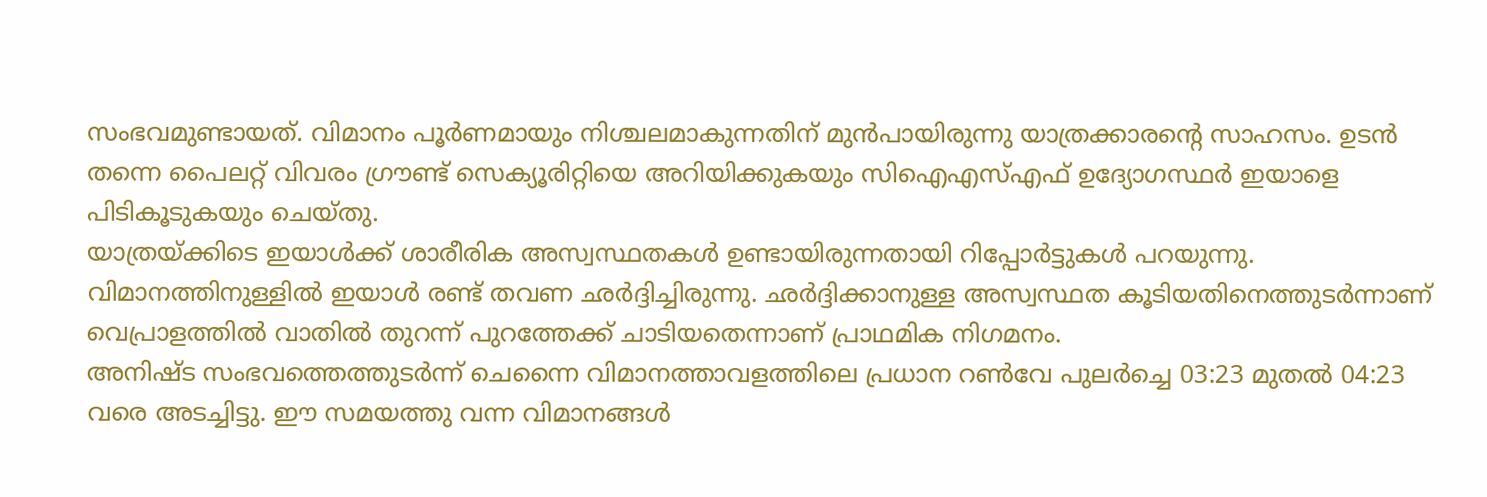സംഭവമുണ്ടായത്. വിമാനം പൂർണമായും നിശ്ചലമാകുന്നതിന് മുൻപായിരുന്നു യാത്രക്കാരന്റെ സാഹസം. ഉടൻ തന്നെ പൈലറ്റ് വിവരം ഗ്രൗണ്ട് സെക്യൂരിറ്റിയെ അറിയിക്കുകയും സിഐഎസ്എഫ് ഉദ്യോഗസ്ഥർ ഇയാളെ പിടികൂടുകയും ചെയ്തു.
യാത്രയ്ക്കിടെ ഇയാൾക്ക് ശാരീരിക അസ്വസ്ഥതകൾ ഉണ്ടായിരുന്നതായി റിപ്പോർട്ടുകൾ പറയുന്നു. വിമാനത്തിനുള്ളിൽ ഇയാൾ രണ്ട് തവണ ഛർദ്ദിച്ചിരുന്നു. ഛർദ്ദിക്കാനുള്ള അസ്വസ്ഥത കൂടിയതിനെത്തുടർന്നാണ് വെപ്രാളത്തിൽ വാതിൽ തുറന്ന് പുറത്തേക്ക് ചാടിയതെന്നാണ് പ്രാഥമിക നിഗമനം.
അനിഷ്ട സംഭവത്തെത്തുടർന്ന് ചെന്നൈ വിമാനത്താവളത്തിലെ പ്രധാന റൺവേ പുലർച്ചെ 03:23 മുതൽ 04:23 വരെ അടച്ചിട്ടു. ഈ സമയത്തു വന്ന വിമാനങ്ങൾ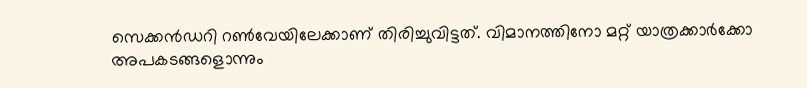സെക്കൻഡറി റൺവേയിലേക്കാണ് തിരിച്ചുവിട്ടത്. വിമാനത്തിനോ മറ്റ് യാത്രക്കാർക്കോ അപകടങ്ങളൊന്നും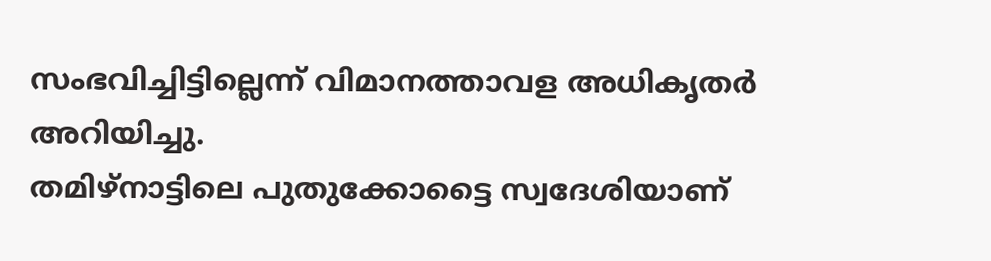സംഭവിച്ചിട്ടില്ലെന്ന് വിമാനത്താവള അധികൃതർ അറിയിച്ചു.
തമിഴ്നാട്ടിലെ പുതുക്കോട്ടൈ സ്വദേശിയാണ്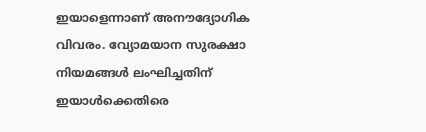ഇയാളെന്നാണ് അനൗദ്യോഗിക വിവരം. വ്യോമയാന സുരക്ഷാ നിയമങ്ങൾ ലംഘിച്ചതിന് ഇയാൾക്കെതിരെ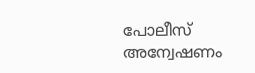പോലീസ് അന്വേഷണം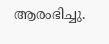ആരംഭിച്ചു.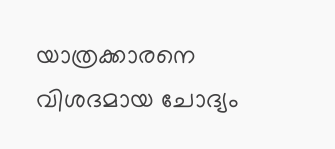യാത്രക്കാരനെ വിശദമായ ചോദ്യം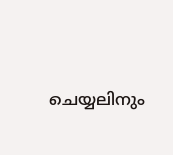ചെയ്യലിനും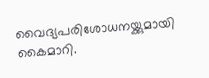വൈദ്യപരിശോധനയ്ക്കുമായി കൈമാറി.